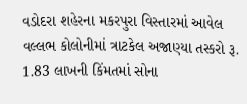વડોદરા શહેરના મકરપુરા વિસ્તારમાં આવેલ વલ્લભ કોલોનીમાં ત્રાટકેલ અજાણ્યા તસ્કરો રૂ. 1.83 લાખની કિંમતમાં સોના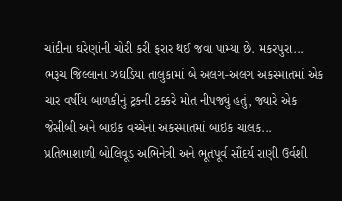ચાંદીના ઘરેણાંની ચોરી કરી ફરાર થઈ જવા પામ્યા છે. મકરપુરા...
ભરૂચ જિલ્લાના ઝઘડિયા તાલુકામાં બે અલગ-અલગ અકસ્માતમાં એક ચાર વર્ષીય બાળકીનું ટ્રકની ટક્કરે મોત નીપજ્યું હતું, જ્યારે એક જેસીબી અને બાઇક વચ્ચેના અકસ્માતમાં બાઇક ચાલક...
પ્રતિભાશાળી બોલિવૂડ અભિનેત્રી અને ભૂતપૂર્વ સૌંદર્ય રાણી ઉર્વશી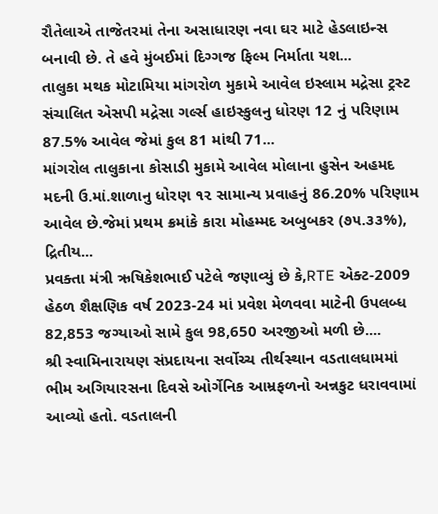રૌતેલાએ તાજેતરમાં તેના અસાધારણ નવા ઘર માટે હેડલાઇન્સ બનાવી છે. તે હવે મુંબઈમાં દિગ્ગજ ફિલ્મ નિર્માતા યશ...
તાલુકા મથક મોટામિયા માંગરોળ મુકામે આવેલ ઇસ્લામ મદ્રેસા ટ્રસ્ટ સંચાલિત એસપી મદ્રેસા ગર્લ્સ હાઇસ્કુલનુ ધોરણ 12 નું પરિણામ 87.5% આવેલ જેમાં કુલ 81 માંથી 71...
માંગરોલ તાલુકાના કોસાડી મુકામે આવેલ મોલાના હુસેન અહમદ મદની ઉ.માં.શાળાનુ ધોરણ ૧૨ સામાન્ય પ્રવાહનું 86.20% પરિણામ આવેલ છે.જેમાં પ્રથમ ક્રમાંકે કારા મોહમ્મદ અબુબકર (૭૫.૩૩%), દ્રિતીય...
પ્રવક્તા મંત્રી ઋષિકેશભાઈ પટેલે જણાવ્યું છે કે,RTE એક્ટ-2009 હેઠળ શૈક્ષણિક વર્ષ 2023-24 માં પ્રવેશ મેળવવા માટેની ઉપલબ્ધ 82,853 જગ્યાઓ સામે કુલ 98,650 અરજીઓ મળી છે....
શ્રી સ્વામિનારાયણ સંપ્રદાયના સર્વોચ્ચ તીર્થસ્થાન વડતાલધામમાં ભીમ અગિયારસના દિવસે ઓર્ગેનિક આમ્રફળનો અન્નકુટ ધરાવવામાં આવ્યો હતો. વડતાલની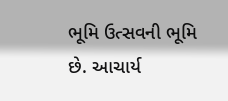ભૂમિ ઉત્સવની ભૂમિ છે. આચાર્ય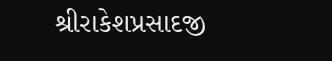શ્રીરાકેશપ્રસાદજી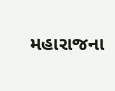મહારાજના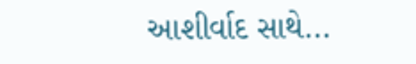આશીર્વાદ સાથે...